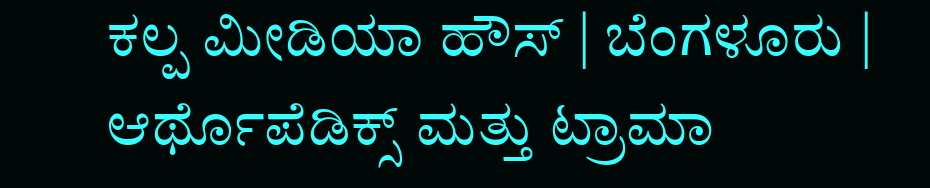ಕಲ್ಪ ಮೀಡಿಯಾ ಹೌಸ್ | ಬೆಂಗಳೂರು |
ಆರ್ಥೊಪೆಡಿಕ್ಸ್ ಮತ್ತು ಟ್ರಾಮಾ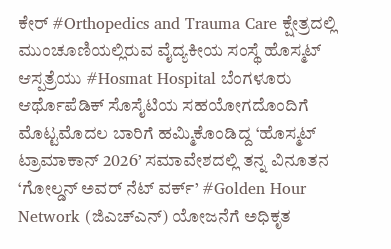ಕೇರ್ #Orthopedics and Trauma Care ಕ್ಷೇತ್ರದಲ್ಲಿ ಮುಂಚೂಣಿಯಲ್ಲಿರುವ ವೈದ್ಯಕೀಯ ಸಂಸ್ಥೆ ಹೊಸ್ಮಟ್ ಆಸ್ಪತ್ರೆಯು #Hosmat Hospital ಬೆಂಗಳೂರು ಆರ್ಥೊಪೆಡಿಕ್ ಸೊಸೈಟಿಯ ಸಹಯೋಗದೊಂದಿಗೆ ಮೊಟ್ಟಮೊದಲ ಬಾರಿಗೆ ಹಮ್ಮಿಕೊಂಡಿದ್ದ ‘ಹೊಸ್ಮಟ್ ಟ್ರಾಮಾಕಾನ್ 2026’ ಸಮಾವೇಶದಲ್ಲಿ ತನ್ನ ವಿನೂತನ ‘ಗೋಲ್ಡನ್ ಅವರ್ ನೆಟ್ ವರ್ಕ್’ #Golden Hour Network (ಜಿಎಚ್ಎನ್) ಯೋಜನೆಗೆ ಅಧಿಕೃತ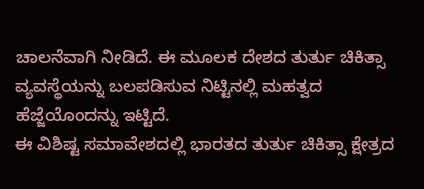ಚಾಲನೆವಾಗಿ ನೀಡಿದೆ. ಈ ಮೂಲಕ ದೇಶದ ತುರ್ತು ಚಿಕಿತ್ಸಾ ವ್ಯವಸ್ಥೆಯನ್ನು ಬಲಪಡಿಸುವ ನಿಟ್ಟಿನಲ್ಲಿ ಮಹತ್ವದ ಹೆಜ್ಜೆಯೊಂದನ್ನು ಇಟ್ಟಿದೆ.
ಈ ವಿಶಿಷ್ಟ ಸಮಾವೇಶದಲ್ಲಿ ಭಾರತದ ತುರ್ತು ಚಿಕಿತ್ಸಾ ಕ್ಷೇತ್ರದ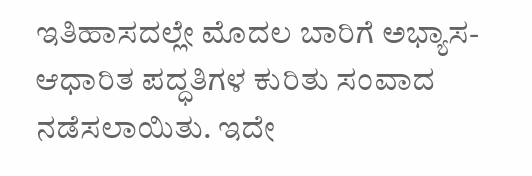ಇತಿಹಾಸದಲ್ಲೇ ಮೊದಲ ಬಾರಿಗೆ ಅಭ್ಯಾಸ-ಆಧಾರಿತ ಪದ್ಧತಿಗಳ ಕುರಿತು ಸಂವಾದ ನಡೆಸಲಾಯಿತು. ಇದೇ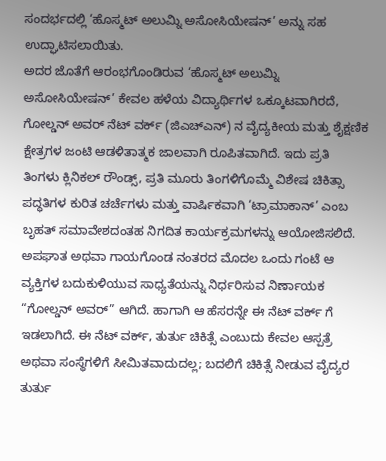ಸಂದರ್ಭದಲ್ಲಿ ‘ಹೊಸ್ಮಟ್ ಅಲುಮ್ನಿ ಅಸೋಸಿಯೇಷನ್’ ಅನ್ನು ಸಹ ಉದ್ಘಾಟಿಸಲಾಯಿತು.
ಅದರ ಜೊತೆಗೆ ಆರಂಭಗೊಂಡಿರುವ ‘ಹೊಸ್ಮಟ್ ಅಲುಮ್ನಿ ಅಸೋಸಿಯೇಷನ್’ ಕೇವಲ ಹಳೆಯ ವಿದ್ಯಾರ್ಥಿಗಳ ಒಕ್ಕೂಟವಾಗಿರದೆ, ಗೋಲ್ಡನ್ ಅವರ್ ನೆಟ್ ವರ್ಕ್ (ಜಿಎಚ್ಎನ್) ನ ವೈದ್ಯಕೀಯ ಮತ್ತು ಶೈಕ್ಷಣಿಕ ಕ್ಷೇತ್ರಗಳ ಜಂಟಿ ಆಡಳಿತಾತ್ಮಕ ಜಾಲವಾಗಿ ರೂಪಿತವಾಗಿದೆ. ಇದು ಪ್ರತಿ ತಿಂಗಳು ಕ್ಲಿನಿಕಲ್ ರೌಂಡ್ಸ್, ಪ್ರತಿ ಮೂರು ತಿಂಗಳಿಗೊಮ್ಮೆ ವಿಶೇಷ ಚಿಕಿತ್ಸಾ ಪದ್ಧತಿಗಳ ಕುರಿತ ಚರ್ಚೆಗಳು ಮತ್ತು ವಾರ್ಷಿಕವಾಗಿ ‘ಟ್ರಾಮಾಕಾನ್’ ಎಂಬ ಬೃಹತ್ ಸಮಾವೇಶದಂತಹ ನಿಗದಿತ ಕಾರ್ಯಕ್ರಮಗಳನ್ನು ಆಯೋಜಿಸಲಿದೆ.
ಅಪಘಾತ ಅಥವಾ ಗಾಯಗೊಂಡ ನಂತರದ ಮೊದಲ ಒಂದು ಗಂಟೆ ಆ ವ್ಯಕ್ತಿಗಳ ಬದುಕುಳಿಯುವ ಸಾಧ್ಯತೆಯನ್ನು ನಿರ್ಧರಿಸುವ ನಿರ್ಣಾಯಕ “ಗೋಲ್ಡನ್ ಅವರ್” ಆಗಿದೆ. ಹಾಗಾಗಿ ಆ ಹೆಸರನ್ನೇ ಈ ನೆಟ್ ವರ್ಕ್ ಗೆ ಇಡಲಾಗಿದೆ. ಈ ನೆಟ್ ವರ್ಕ್, ತುರ್ತು ಚಿಕಿತ್ಸೆ ಎಂಬುದು ಕೇವಲ ಆಸ್ಪತ್ರೆ ಅಥವಾ ಸಂಸ್ಥೆಗಳಿಗೆ ಸೀಮಿತವಾದುದಲ್ಲ; ಬದಲಿಗೆ ಚಿಕಿತ್ಸೆ ನೀಡುವ ವೈದ್ಯರ ತುರ್ತು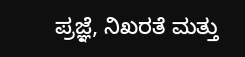ಪ್ರಜ್ಞೆ, ನಿಖರತೆ ಮತ್ತು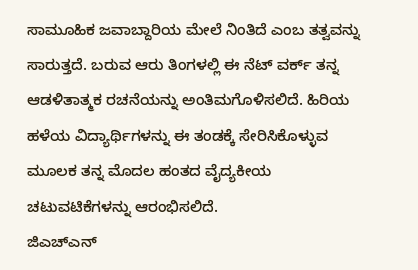ಸಾಮೂಹಿಕ ಜವಾಬ್ದಾರಿಯ ಮೇಲೆ ನಿಂತಿದೆ ಎಂಬ ತತ್ವವನ್ನು ಸಾರುತ್ತದೆ. ಬರುವ ಆರು ತಿಂಗಳಲ್ಲಿ ಈ ನೆಟ್ ವರ್ಕ್ ತನ್ನ ಆಡಳಿತಾತ್ಮಕ ರಚನೆಯನ್ನು ಅಂತಿಮಗೊಳಿಸಲಿದೆ. ಹಿರಿಯ ಹಳೆಯ ವಿದ್ಯಾರ್ಥಿಗಳನ್ನು ಈ ತಂಡಕ್ಕೆ ಸೇರಿಸಿಕೊಳ್ಳುವ ಮೂಲಕ ತನ್ನ ಮೊದಲ ಹಂತದ ವೈದ್ಯಕೀಯ ಚಟುವಟಿಕೆಗಳನ್ನು ಆರಂಭಿಸಲಿದೆ.
ಜಿಎಚ್ಎನ್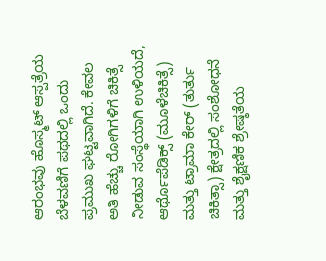ಆರಂಭವು ಹೊಸ್ಮಟ್ ಆಸ್ಪತ್ರೆಯ ಬೆಳವಣಿಗೆ ಪಥದಲ್ಲಿ ಒಂದು ಪ್ರಮುಖ ಘಟ್ಟವಾಗಿದೆ. ಕೇವಲ ಅತಿ ಹೆಚ್ಚು ರೋಗಿಗಳಿಗೆ ಚಿಕಿತ್ಸೆ ನೀಡುವ ಸಂಸ್ಥೆಯಾಗಿ ಉಳಿಯದೆ, ಆರ್ಥೊಪೆಡಿಕ್ಸ್ (ಮೂಳೆಚಿಕಿತ್ಸೆ) ಮತ್ತು ಟ್ರಾಮಾ ಕೇರ್ (ತುರ್ತು ಚಿಕಿತ್ಸಾ) ಕ್ಷೇತ್ರದಲ್ಲಿ ಸಂಶೋಧನೆ ಮತ್ತು ಶೈಕ್ಷಣಿಕ ಶ್ರೇಷ್ಠತೆಯ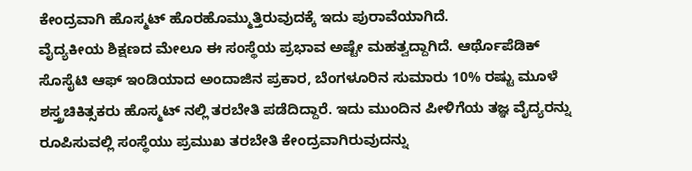ಕೇಂದ್ರವಾಗಿ ಹೊಸ್ಮಟ್ ಹೊರಹೊಮ್ಮುತ್ತಿರುವುದಕ್ಕೆ ಇದು ಪುರಾವೆಯಾಗಿದೆ.
ವೈದ್ಯಕೀಯ ಶಿಕ್ಷಣದ ಮೇಲೂ ಈ ಸಂಸ್ಥೆಯ ಪ್ರಭಾವ ಅಷ್ಟೇ ಮಹತ್ವದ್ದಾಗಿದೆ. ಆರ್ಥೊಪೆಡಿಕ್ ಸೊಸೈಟಿ ಆಫ್ ಇಂಡಿಯಾದ ಅಂದಾಜಿನ ಪ್ರಕಾರ, ಬೆಂಗಳೂರಿನ ಸುಮಾರು 10% ರಷ್ಟು ಮೂಳೆ ಶಸ್ತ್ರಚಿಕಿತ್ಸಕರು ಹೊಸ್ಮಟ್ ನಲ್ಲಿ ತರಬೇತಿ ಪಡೆದಿದ್ದಾರೆ. ಇದು ಮುಂದಿನ ಪೀಳಿಗೆಯ ತಜ್ಞ ವೈದ್ಯರನ್ನು ರೂಪಿಸುವಲ್ಲಿ ಸಂಸ್ಥೆಯು ಪ್ರಮುಖ ತರಬೇತಿ ಕೇಂದ್ರವಾಗಿರುವುದನ್ನು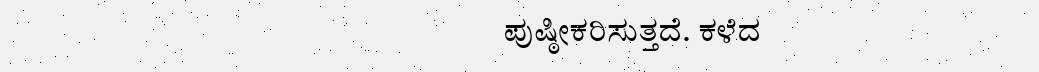ಪುಷ್ಠೀಕರಿಸುತ್ತದೆ. ಕಳೆದ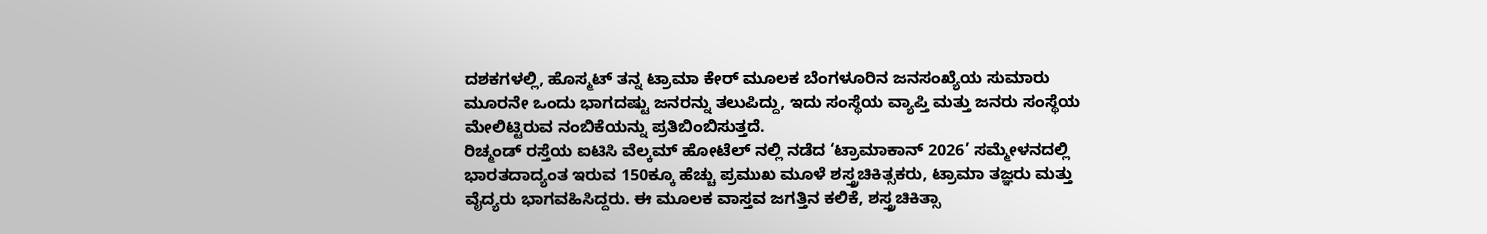ದಶಕಗಳಲ್ಲಿ, ಹೊಸ್ಮಟ್ ತನ್ನ ಟ್ರಾಮಾ ಕೇರ್ ಮೂಲಕ ಬೆಂಗಳೂರಿನ ಜನಸಂಖ್ಯೆಯ ಸುಮಾರು ಮೂರನೇ ಒಂದು ಭಾಗದಷ್ಟು ಜನರನ್ನು ತಲುಪಿದ್ದು, ಇದು ಸಂಸ್ಥೆಯ ವ್ಯಾಪ್ತಿ ಮತ್ತು ಜನರು ಸಂಸ್ಥೆಯ ಮೇಲಿಟ್ಟಿರುವ ನಂಬಿಕೆಯನ್ನು ಪ್ರತಿಬಿಂಬಿಸುತ್ತದೆ.
ರಿಚ್ಮಂಡ್ ರಸ್ತೆಯ ಐಟಿಸಿ ವೆಲ್ಕಮ್ ಹೋಟೆಲ್ ನಲ್ಲಿ ನಡೆದ ‘ಟ್ರಾಮಾಕಾನ್ 2026’ ಸಮ್ಮೇಳನದಲ್ಲಿ ಭಾರತದಾದ್ಯಂತ ಇರುವ 150ಕ್ಕೂ ಹೆಚ್ಚು ಪ್ರಮುಖ ಮೂಳೆ ಶಸ್ತ್ರಚಿಕಿತ್ಸಕರು, ಟ್ರಾಮಾ ತಜ್ಞರು ಮತ್ತು ವೈದ್ಯರು ಭಾಗವಹಿಸಿದ್ದರು. ಈ ಮೂಲಕ ವಾಸ್ತವ ಜಗತ್ತಿನ ಕಲಿಕೆ, ಶಸ್ತ್ರಚಿಕಿತ್ಸಾ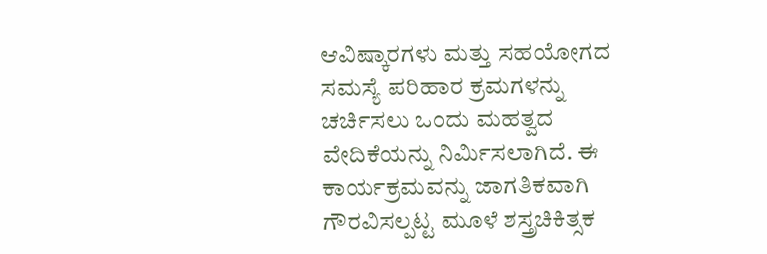ಆವಿಷ್ಕಾರಗಳು ಮತ್ತು ಸಹಯೋಗದ ಸಮಸ್ಯೆ ಪರಿಹಾರ ಕ್ರಮಗಳನ್ನು ಚರ್ಚಿಸಲು ಒಂದು ಮಹತ್ವದ ವೇದಿಕೆಯನ್ನು ನಿರ್ಮಿಸಲಾಗಿದೆ. ಈ ಕಾರ್ಯಕ್ರಮವನ್ನು ಜಾಗತಿಕವಾಗಿ ಗೌರವಿಸಲ್ಪಟ್ಟ ಮೂಳೆ ಶಸ್ತ್ರಚಿಕಿತ್ಸಕ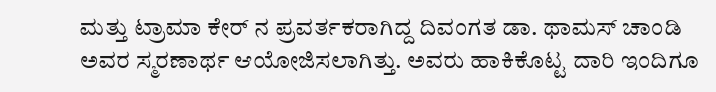ಮತ್ತು ಟ್ರಾಮಾ ಕೇರ್ ನ ಪ್ರವರ್ತಕರಾಗಿದ್ದ ದಿವಂಗತ ಡಾ. ಥಾಮಸ್ ಚಾಂಡಿ ಅವರ ಸ್ಮರಣಾರ್ಥ ಆಯೋಜಿಸಲಾಗಿತ್ತು. ಅವರು ಹಾಕಿಕೊಟ್ಟ ದಾರಿ ಇಂದಿಗೂ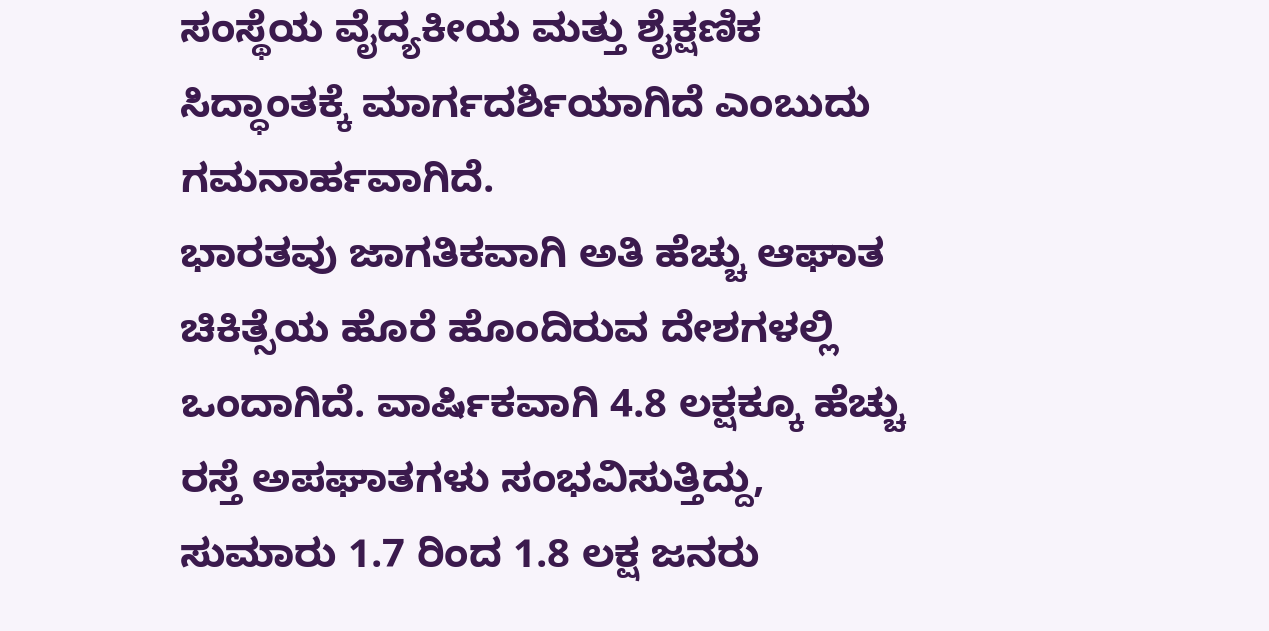ಸಂಸ್ಥೆಯ ವೈದ್ಯಕೀಯ ಮತ್ತು ಶೈಕ್ಷಣಿಕ ಸಿದ್ಧಾಂತಕ್ಕೆ ಮಾರ್ಗದರ್ಶಿಯಾಗಿದೆ ಎಂಬುದು ಗಮನಾರ್ಹವಾಗಿದೆ.
ಭಾರತವು ಜಾಗತಿಕವಾಗಿ ಅತಿ ಹೆಚ್ಚು ಆಘಾತ ಚಿಕಿತ್ಸೆಯ ಹೊರೆ ಹೊಂದಿರುವ ದೇಶಗಳಲ್ಲಿ ಒಂದಾಗಿದೆ. ವಾರ್ಷಿಕವಾಗಿ 4.8 ಲಕ್ಷಕ್ಕೂ ಹೆಚ್ಚು ರಸ್ತೆ ಅಪಘಾತಗಳು ಸಂಭವಿಸುತ್ತಿದ್ದು, ಸುಮಾರು 1.7 ರಿಂದ 1.8 ಲಕ್ಷ ಜನರು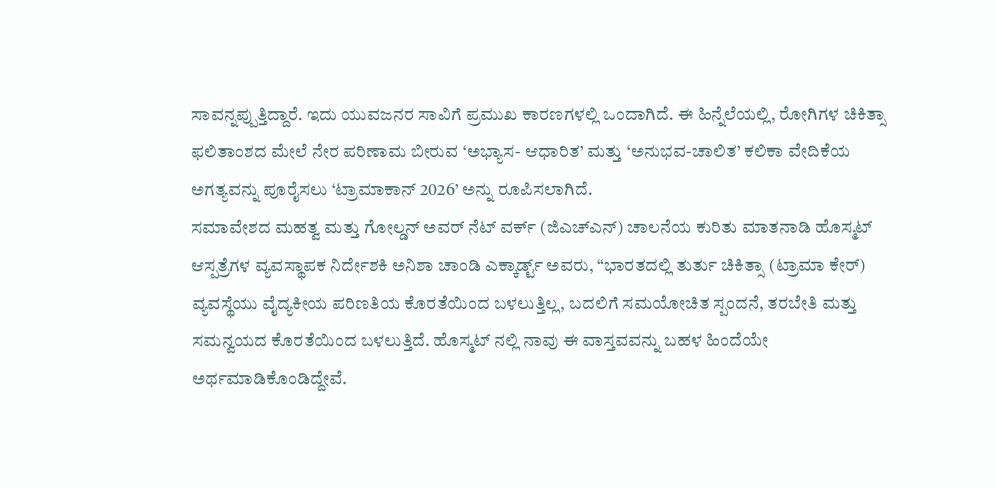ಸಾವನ್ನಪ್ಪುತ್ತಿದ್ದಾರೆ. ಇದು ಯುವಜನರ ಸಾವಿಗೆ ಪ್ರಮುಖ ಕಾರಣಗಳಲ್ಲಿ ಒಂದಾಗಿದೆ. ಈ ಹಿನ್ನೆಲೆಯಲ್ಲಿ, ರೋಗಿಗಳ ಚಿಕಿತ್ಸಾ ಫಲಿತಾಂಶದ ಮೇಲೆ ನೇರ ಪರಿಣಾಮ ಬೀರುವ ‘ಅಭ್ಯಾಸ- ಆಧಾರಿತ’ ಮತ್ತು ‘ಅನುಭವ-ಚಾಲಿತ’ ಕಲಿಕಾ ವೇದಿಕೆಯ ಅಗತ್ಯವನ್ನು ಪೂರೈಸಲು ‘ಟ್ರಾಮಾಕಾನ್ 2026’ ಅನ್ನು ರೂಪಿಸಲಾಗಿದೆ.
ಸಮಾವೇಶದ ಮಹತ್ವ ಮತ್ತು ಗೋಲ್ಡನ್ ಅವರ್ ನೆಟ್ ವರ್ಕ್ (ಜಿಎಚ್ಎನ್) ಚಾಲನೆಯ ಕುರಿತು ಮಾತನಾಡಿ ಹೊಸ್ಮಟ್ ಆಸ್ಪತ್ರೆಗಳ ವ್ಯವಸ್ಥಾಪಕ ನಿರ್ದೇಶಕಿ ಅನಿಶಾ ಚಾಂಡಿ ಎಕ್ಕಾರ್ಡ್ಟ್ ಅವರು, “ಭಾರತದಲ್ಲಿ ತುರ್ತು ಚಿಕಿತ್ಸಾ (ಟ್ರಾಮಾ ಕೇರ್) ವ್ಯವಸ್ಥೆಯು ವೈದ್ಯಕೀಯ ಪರಿಣತಿಯ ಕೊರತೆಯಿಂದ ಬಳಲುತ್ತಿಲ್ಲ, ಬದಲಿಗೆ ಸಮಯೋಚಿತ ಸ್ಪಂದನೆ, ತರಬೇತಿ ಮತ್ತು ಸಮನ್ವಯದ ಕೊರತೆಯಿಂದ ಬಳಲುತ್ತಿದೆ. ಹೊಸ್ಮಟ್ ನಲ್ಲಿ ನಾವು ಈ ವಾಸ್ತವವನ್ನು ಬಹಳ ಹಿಂದೆಯೇ ಅರ್ಥಮಾಡಿಕೊಂಡಿದ್ದೇವೆ.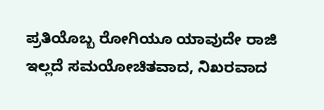ಪ್ರತಿಯೊಬ್ಬ ರೋಗಿಯೂ ಯಾವುದೇ ರಾಜಿ ಇಲ್ಲದೆ ಸಮಯೋಚಿತವಾದ, ನಿಖರವಾದ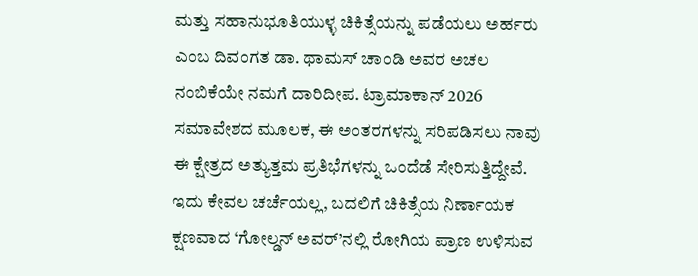ಮತ್ತು ಸಹಾನುಭೂತಿಯುಳ್ಳ ಚಿಕಿತ್ಸೆಯನ್ನು ಪಡೆಯಲು ಅರ್ಹರು ಎಂಬ ದಿವಂಗತ ಡಾ. ಥಾಮಸ್ ಚಾಂಡಿ ಅವರ ಅಚಲ ನಂಬಿಕೆಯೇ ನಮಗೆ ದಾರಿದೀಪ. ಟ್ರಾಮಾಕಾನ್ 2026 ಸಮಾವೇಶದ ಮೂಲಕ, ಈ ಅಂತರಗಳನ್ನು ಸರಿಪಡಿಸಲು ನಾವು ಈ ಕ್ಷೇತ್ರದ ಅತ್ಯುತ್ತಮ ಪ್ರತಿಭೆಗಳನ್ನು ಒಂದೆಡೆ ಸೇರಿಸುತ್ತಿದ್ದೇವೆ. ಇದು ಕೇವಲ ಚರ್ಚೆಯಲ್ಲ, ಬದಲಿಗೆ ಚಿಕಿತ್ಸೆಯ ನಿರ್ಣಾಯಕ ಕ್ಷಣವಾದ ‘ಗೋಲ್ಡನ್ ಅವರ್’ನಲ್ಲಿ ರೋಗಿಯ ಪ್ರಾಣ ಉಳಿಸುವ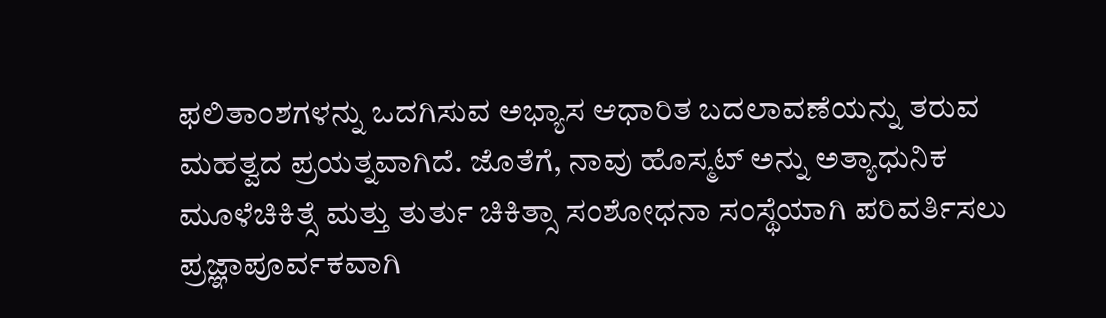ಫಲಿತಾಂಶಗಳನ್ನು ಒದಗಿಸುವ ಅಭ್ಯಾಸ ಆಧಾರಿತ ಬದಲಾವಣೆಯನ್ನು ತರುವ ಮಹತ್ವದ ಪ್ರಯತ್ನವಾಗಿದೆ. ಜೊತೆಗೆ, ನಾವು ಹೊಸ್ಮಟ್ ಅನ್ನು ಅತ್ಯಾಧುನಿಕ ಮೂಳೆಚಿಕಿತ್ಸೆ ಮತ್ತು ತುರ್ತು ಚಿಕಿತ್ಸಾ ಸಂಶೋಧನಾ ಸಂಸ್ಥೆಯಾಗಿ ಪರಿವರ್ತಿಸಲು ಪ್ರಜ್ಞಾಪೂರ್ವಕವಾಗಿ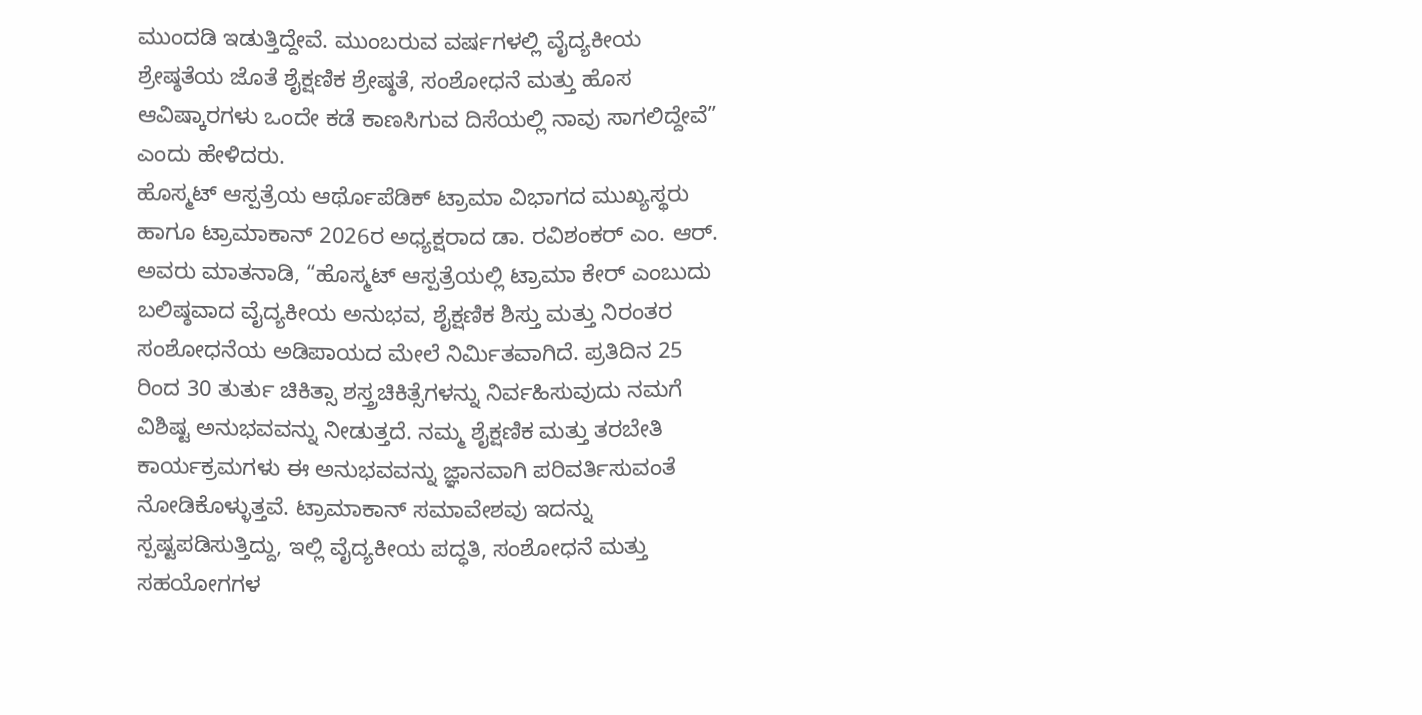ಮುಂದಡಿ ಇಡುತ್ತಿದ್ದೇವೆ. ಮುಂಬರುವ ವರ್ಷಗಳಲ್ಲಿ ವೈದ್ಯಕೀಯ ಶ್ರೇಷ್ಠತೆಯ ಜೊತೆ ಶೈಕ್ಷಣಿಕ ಶ್ರೇಷ್ಠತೆ, ಸಂಶೋಧನೆ ಮತ್ತು ಹೊಸ ಆವಿಷ್ಕಾರಗಳು ಒಂದೇ ಕಡೆ ಕಾಣಸಿಗುವ ದಿಸೆಯಲ್ಲಿ ನಾವು ಸಾಗಲಿದ್ದೇವೆ” ಎಂದು ಹೇಳಿದರು.
ಹೊಸ್ಮಟ್ ಆಸ್ಪತ್ರೆಯ ಆರ್ಥೊಪೆಡಿಕ್ ಟ್ರಾಮಾ ವಿಭಾಗದ ಮುಖ್ಯಸ್ಥರು ಹಾಗೂ ಟ್ರಾಮಾಕಾನ್ 2026ರ ಅಧ್ಯಕ್ಷರಾದ ಡಾ. ರವಿಶಂಕರ್ ಎಂ. ಆರ್. ಅವರು ಮಾತನಾಡಿ, “ಹೊಸ್ಮಟ್ ಆಸ್ಪತ್ರೆಯಲ್ಲಿ ಟ್ರಾಮಾ ಕೇರ್ ಎಂಬುದು ಬಲಿಷ್ಠವಾದ ವೈದ್ಯಕೀಯ ಅನುಭವ, ಶೈಕ್ಷಣಿಕ ಶಿಸ್ತು ಮತ್ತು ನಿರಂತರ ಸಂಶೋಧನೆಯ ಅಡಿಪಾಯದ ಮೇಲೆ ನಿರ್ಮಿತವಾಗಿದೆ. ಪ್ರತಿದಿನ 25 ರಿಂದ 30 ತುರ್ತು ಚಿಕಿತ್ಸಾ ಶಸ್ತ್ರಚಿಕಿತ್ಸೆಗಳನ್ನು ನಿರ್ವಹಿಸುವುದು ನಮಗೆ ವಿಶಿಷ್ಟ ಅನುಭವವನ್ನು ನೀಡುತ್ತದೆ. ನಮ್ಮ ಶೈಕ್ಷಣಿಕ ಮತ್ತು ತರಬೇತಿ ಕಾರ್ಯಕ್ರಮಗಳು ಈ ಅನುಭವವನ್ನು ಜ್ಞಾನವಾಗಿ ಪರಿವರ್ತಿಸುವಂತೆ ನೋಡಿಕೊಳ್ಳುತ್ತವೆ. ಟ್ರಾಮಾಕಾನ್ ಸಮಾವೇಶವು ಇದನ್ನು ಸ್ಪಷ್ಟಪಡಿಸುತ್ತಿದ್ದು, ಇಲ್ಲಿ ವೈದ್ಯಕೀಯ ಪದ್ಧತಿ, ಸಂಶೋಧನೆ ಮತ್ತು ಸಹಯೋಗಗಳ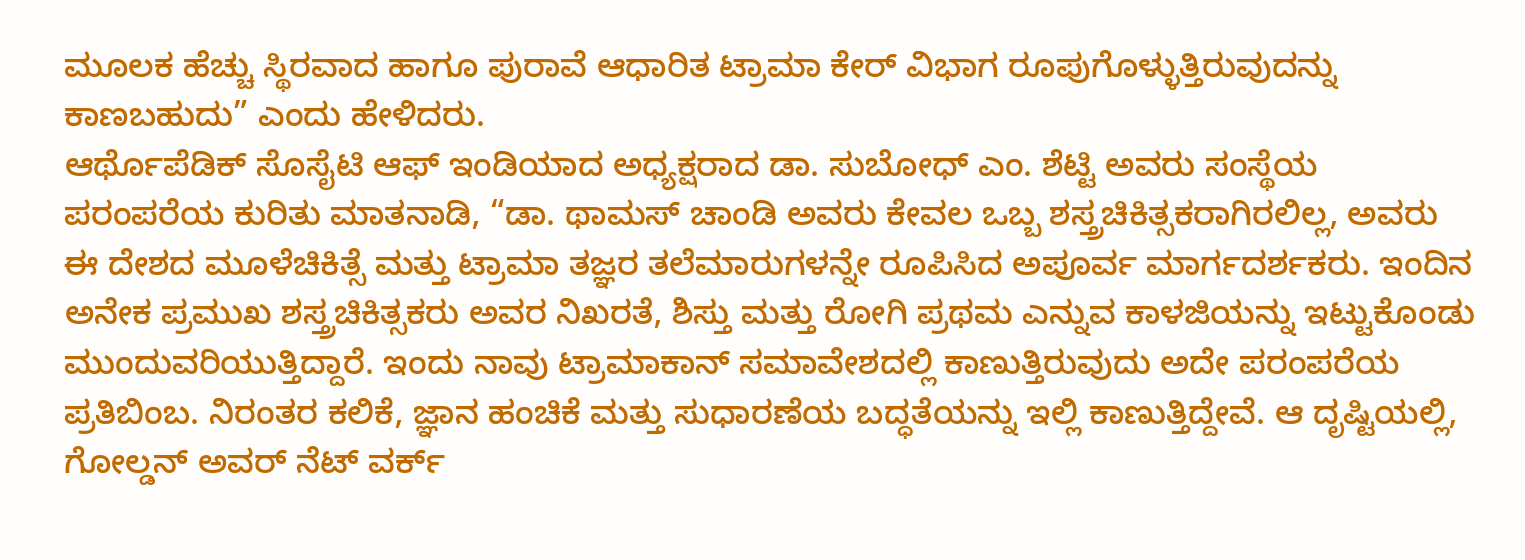ಮೂಲಕ ಹೆಚ್ಚು ಸ್ಥಿರವಾದ ಹಾಗೂ ಪುರಾವೆ ಆಧಾರಿತ ಟ್ರಾಮಾ ಕೇರ್ ವಿಭಾಗ ರೂಪುಗೊಳ್ಳುತ್ತಿರುವುದನ್ನು ಕಾಣಬಹುದು” ಎಂದು ಹೇಳಿದರು.
ಆರ್ಥೊಪೆಡಿಕ್ ಸೊಸೈಟಿ ಆಫ್ ಇಂಡಿಯಾದ ಅಧ್ಯಕ್ಷರಾದ ಡಾ. ಸುಬೋಧ್ ಎಂ. ಶೆಟ್ಟಿ ಅವರು ಸಂಸ್ಥೆಯ ಪರಂಪರೆಯ ಕುರಿತು ಮಾತನಾಡಿ, “ಡಾ. ಥಾಮಸ್ ಚಾಂಡಿ ಅವರು ಕೇವಲ ಒಬ್ಬ ಶಸ್ತ್ರಚಿಕಿತ್ಸಕರಾಗಿರಲಿಲ್ಲ, ಅವರು ಈ ದೇಶದ ಮೂಳೆಚಿಕಿತ್ಸೆ ಮತ್ತು ಟ್ರಾಮಾ ತಜ್ಞರ ತಲೆಮಾರುಗಳನ್ನೇ ರೂಪಿಸಿದ ಅಪೂರ್ವ ಮಾರ್ಗದರ್ಶಕರು. ಇಂದಿನ ಅನೇಕ ಪ್ರಮುಖ ಶಸ್ತ್ರಚಿಕಿತ್ಸಕರು ಅವರ ನಿಖರತೆ, ಶಿಸ್ತು ಮತ್ತು ರೋಗಿ ಪ್ರಥಮ ಎನ್ನುವ ಕಾಳಜಿಯನ್ನು ಇಟ್ಟುಕೊಂಡು ಮುಂದುವರಿಯುತ್ತಿದ್ದಾರೆ. ಇಂದು ನಾವು ಟ್ರಾಮಾಕಾನ್ ಸಮಾವೇಶದಲ್ಲಿ ಕಾಣುತ್ತಿರುವುದು ಅದೇ ಪರಂಪರೆಯ ಪ್ರತಿಬಿಂಬ. ನಿರಂತರ ಕಲಿಕೆ, ಜ್ಞಾನ ಹಂಚಿಕೆ ಮತ್ತು ಸುಧಾರಣೆಯ ಬದ್ಧತೆಯನ್ನು ಇಲ್ಲಿ ಕಾಣುತ್ತಿದ್ದೇವೆ. ಆ ದೃಷ್ಟಿಯಲ್ಲಿ, ಗೋಲ್ಡನ್ ಅವರ್ ನೆಟ್ ವರ್ಕ್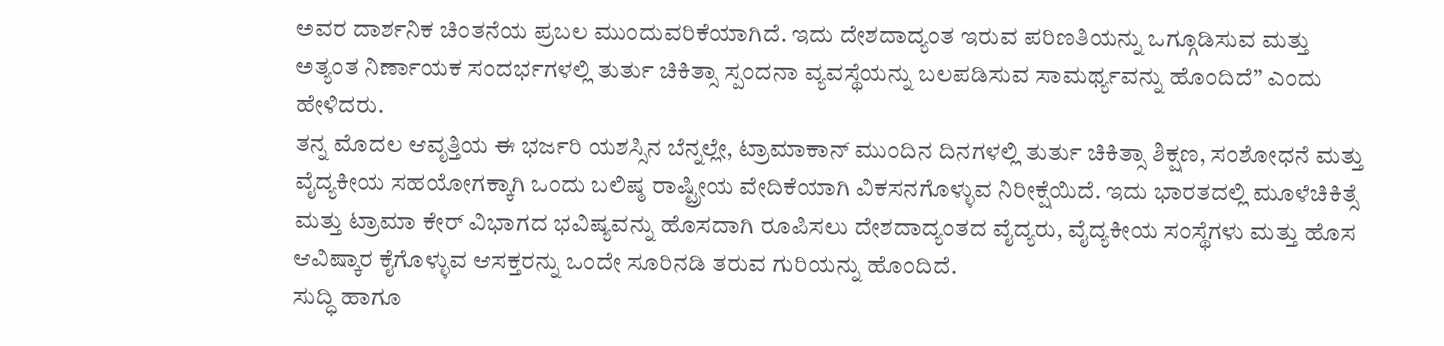ಅವರ ದಾರ್ಶನಿಕ ಚಿಂತನೆಯ ಪ್ರಬಲ ಮುಂದುವರಿಕೆಯಾಗಿದೆ. ಇದು ದೇಶದಾದ್ಯಂತ ಇರುವ ಪರಿಣತಿಯನ್ನು ಒಗ್ಗೂಡಿಸುವ ಮತ್ತು ಅತ್ಯಂತ ನಿರ್ಣಾಯಕ ಸಂದರ್ಭಗಳಲ್ಲಿ ತುರ್ತು ಚಿಕಿತ್ಸಾ ಸ್ಪಂದನಾ ವ್ಯವಸ್ಥೆಯನ್ನು ಬಲಪಡಿಸುವ ಸಾಮರ್ಥ್ಯವನ್ನು ಹೊಂದಿದೆ” ಎಂದು ಹೇಳಿದರು.
ತನ್ನ ಮೊದಲ ಆವೃತ್ತಿಯ ಈ ಭರ್ಜರಿ ಯಶಸ್ಸಿನ ಬೆನ್ನಲ್ಲೇ, ಟ್ರಾಮಾಕಾನ್ ಮುಂದಿನ ದಿನಗಳಲ್ಲಿ ತುರ್ತು ಚಿಕಿತ್ಸಾ ಶಿಕ್ಷಣ, ಸಂಶೋಧನೆ ಮತ್ತು ವೈದ್ಯಕೀಯ ಸಹಯೋಗಕ್ಕಾಗಿ ಒಂದು ಬಲಿಷ್ಠ ರಾಷ್ಟ್ರೀಯ ವೇದಿಕೆಯಾಗಿ ವಿಕಸನಗೊಳ್ಳುವ ನಿರೀಕ್ಷೆಯಿದೆ. ಇದು ಭಾರತದಲ್ಲಿ ಮೂಳೆಚಿಕಿತ್ಸೆ ಮತ್ತು ಟ್ರಾಮಾ ಕೇರ್ ವಿಭಾಗದ ಭವಿಷ್ಯವನ್ನು ಹೊಸದಾಗಿ ರೂಪಿಸಲು ದೇಶದಾದ್ಯಂತದ ವೈದ್ಯರು, ವೈದ್ಯಕೀಯ ಸಂಸ್ಥೆಗಳು ಮತ್ತು ಹೊಸ ಆವಿಷ್ಕಾರ ಕೈಗೊಳ್ಳುವ ಆಸಕ್ತರನ್ನು ಒಂದೇ ಸೂರಿನಡಿ ತರುವ ಗುರಿಯನ್ನು ಹೊಂದಿದೆ.
ಸುದ್ಧಿ ಹಾಗೂ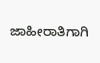ಜಾಹೀರಾತಿಗಾಗಿ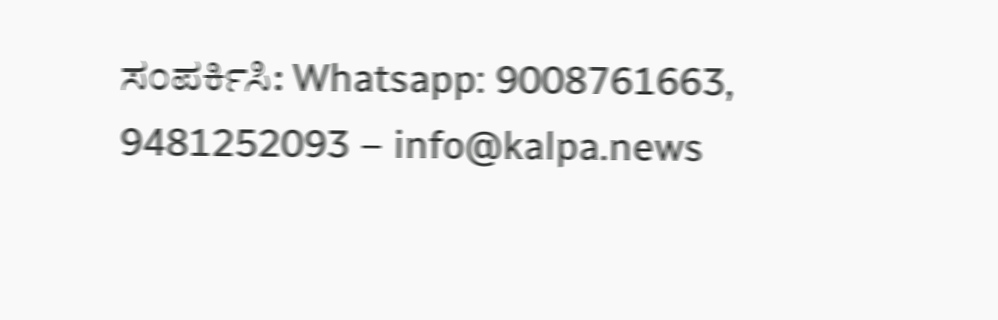ಸಂಪರ್ಕಿಸಿ: Whatsapp: 9008761663, 9481252093 – info@kalpa.news